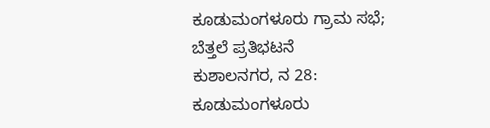ಕೂಡುಮಂಗಳೂರು ಗ್ರಾಮ ಸಭೆ; ಬೆತ್ತಲೆ ಪ್ರತಿಭಟನೆ
ಕುಶಾಲನಗರ, ನ 28: ಕೂಡುಮಂಗಳೂರು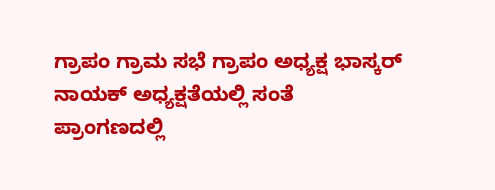ಗ್ರಾಪಂ ಗ್ರಾಮ ಸಭೆ ಗ್ರಾಪಂ ಅಧ್ಯಕ್ಷ ಭಾಸ್ಕರ್ ನಾಯಕ್ ಅಧ್ಯಕ್ಷತೆಯಲ್ಲಿ ಸಂತೆ ಪ್ರಾಂಗಣದಲ್ಲಿ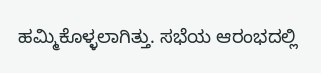ಹಮ್ಮಿಕೊಳ್ಳಲಾಗಿತ್ತು. ಸಭೆಯ ಆರಂಭದಲ್ಲಿ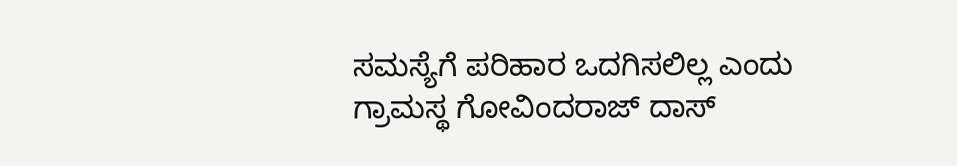ಸಮಸ್ಯೆಗೆ ಪರಿಹಾರ ಒದಗಿಸಲಿಲ್ಲ ಎಂದು ಗ್ರಾಮಸ್ಥ ಗೋವಿಂದರಾಜ್ ದಾಸ್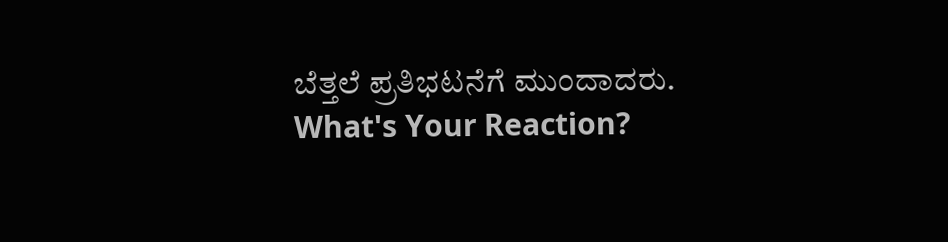ಬೆತ್ತಲೆ ಪ್ರತಿಭಟನೆಗೆ ಮುಂದಾದರು.
What's Your Reaction?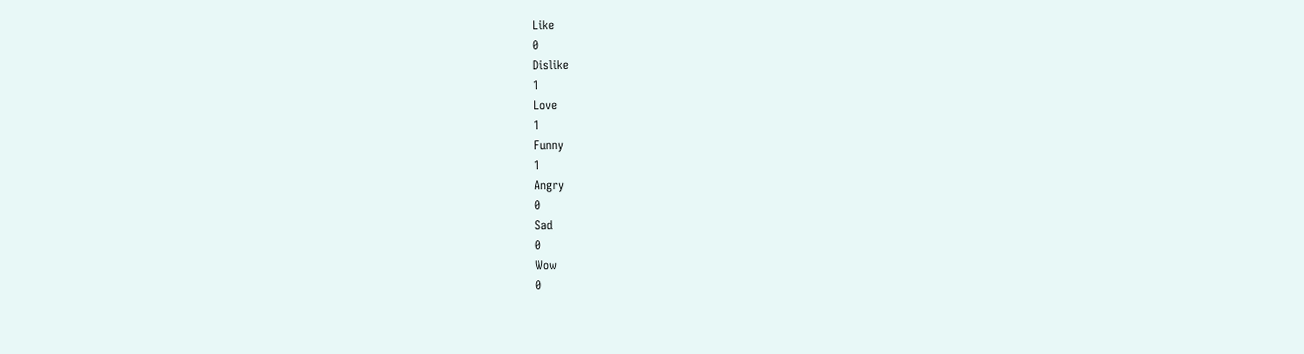Like
0
Dislike
1
Love
1
Funny
1
Angry
0
Sad
0
Wow
0